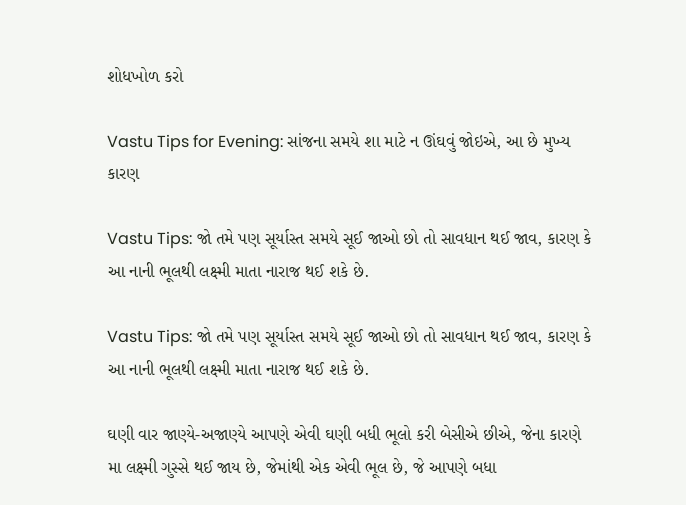શોધખોળ કરો

Vastu Tips for Evening: સાંજના સમયે શા માટે ન ઊંઘવું જોઇએ, આ છે મુખ્ય કારણ

Vastu Tips: જો તમે પણ સૂર્યાસ્ત સમયે સૂઈ જાઓ છો તો સાવધાન થઈ જાવ, કારણ કે આ નાની ભૂલથી લક્ષ્મી માતા નારાજ થઈ શકે છે.

Vastu Tips: જો તમે પણ સૂર્યાસ્ત સમયે સૂઈ જાઓ છો તો સાવધાન થઈ જાવ, કારણ કે આ નાની ભૂલથી લક્ષ્મી માતા નારાજ થઈ શકે છે.

ઘણી વાર જાણ્યે-અજાણ્યે આપણે એવી ઘણી બધી ભૂલો કરી બેસીએ છીએ, જેના કારણે મા લક્ષ્મી ગુસ્સે થઈ જાય છે, જેમાંથી એક એવી ભૂલ છે, જે આપણે બધા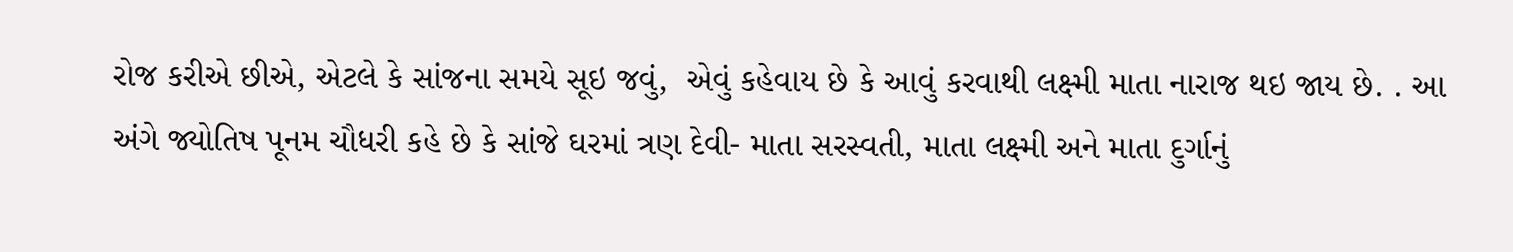રોજ કરીએ છીએ, એટલે કે સાંજના સમયે સૂઇ જવું,  એવું કહેવાય છે કે આવું કરવાથી લક્ષ્મી માતા નારાજ થઇ જાય છે. . આ અંગે જ્યોતિષ પૂનમ ચૌધરી કહે છે કે સાંજે ઘરમાં ત્રણ દેવી- માતા સરસ્વતી, માતા લક્ષ્મી અને માતા દુર્ગાનું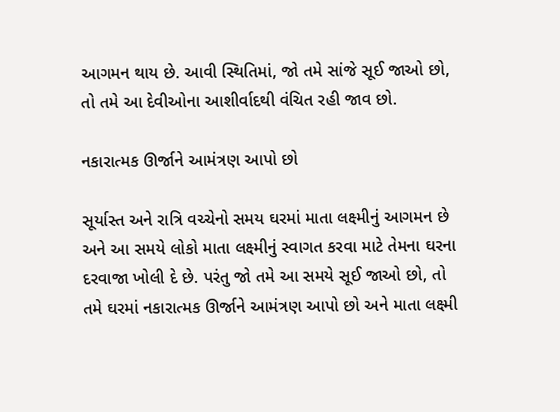આગમન થાય છે. આવી સ્થિતિમાં, જો તમે સાંજે સૂઈ જાઓ છો, તો તમે આ દેવીઓના આશીર્વાદથી વંચિત રહી જાવ છો.

નકારાત્મક ઊર્જાને આમંત્રણ આપો છો

સૂર્યાસ્ત અને રાત્રિ વચ્ચેનો સમય ઘરમાં માતા લક્ષ્મીનું આગમન છે અને આ સમયે લોકો માતા લક્ષ્મીનું સ્વાગત કરવા માટે તેમના ઘરના દરવાજા ખોલી દે છે. પરંતુ જો તમે આ સમયે સૂઈ જાઓ છો, તો તમે ઘરમાં નકારાત્મક ઊર્જાને આમંત્રણ આપો છો અને માતા લક્ષ્મી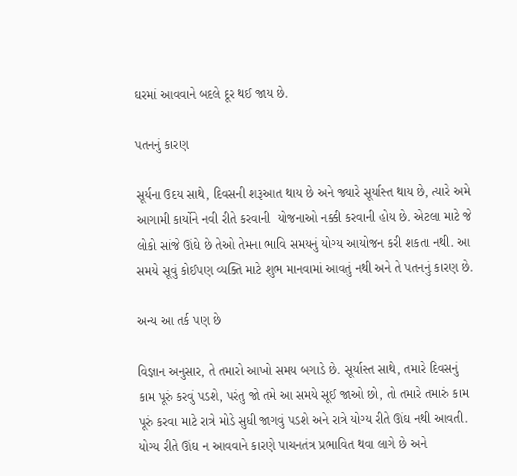ઘરમાં આવવાને બદલે દૂર થઈ જાય છે.

પતનનું કારણ

સૂર્યના ઉદય સાથે, દિવસની શરૂઆત થાય છે અને જ્યારે સૂર્યાસ્ત થાય છે, ત્યારે અમે  આગામી કાર્યોને નવી રીતે કરવાની  યોજનાઓ નક્કી કરવાની હોય છે. એટલા માટે જે લોકો સાંજે ઊંઘે છે તેઓ તેમના ભાવિ સમયનું યોગ્ય આયોજન કરી શકતા નથી. આ સમયે સૂવું કોઈપણ વ્યક્તિ માટે શુભ માનવામાં આવતું નથી અને તે પતનનું કારણ છે.

અન્ય આ તર્ક પણ છે

વિજ્ઞાન અનુસાર, તે તમારો આખો સમય બગાડે છે. સૂર્યાસ્ત સાથે, તમારે દિવસનું કામ પૂરું કરવું પડશે, પરંતુ જો તમે આ સમયે સૂઈ જાઓ છો, તો તમારે તમારું કામ પૂરું કરવા માટે રાત્રે મોડે સુધી જાગવું પડશે અને રાત્રે યોગ્ય રીતે ઊંઘ નથી આવતી. યોગ્ય રીતે ઊંઘ ન આવવાને કારણે પાચનતંત્ર પ્રભાવિત થવા લાગે છે અને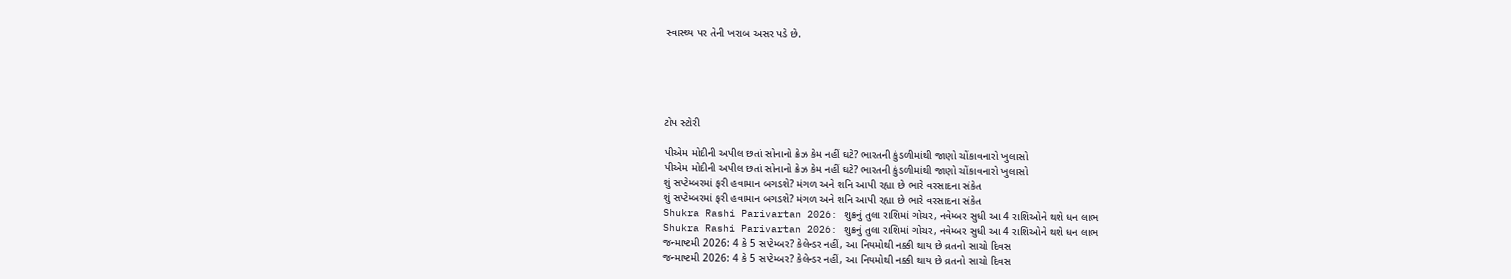સ્વાસ્થ્ય પર તેની ખરાબ અસર પડે છે.





ટોપ સ્ટોરી

પીએમ મોદીની અપીલ છતાં સોનાનો ક્રેઝ કેમ નહીં ઘટે? ભારતની કુંડળીમાંથી જાણો ચોંકાવનારો ખુલાસો
પીએમ મોદીની અપીલ છતાં સોનાનો ક્રેઝ કેમ નહીં ઘટે? ભારતની કુંડળીમાંથી જાણો ચોંકાવનારો ખુલાસો
શું સપ્ટેમ્બરમાં ફરી હવામાન બગડશે? મંગળ અને શનિ આપી રહ્યા છે ભારે વરસાદના સંકેત
શું સપ્ટેમ્બરમાં ફરી હવામાન બગડશે? મંગળ અને શનિ આપી રહ્યા છે ભારે વરસાદના સંકેત
Shukra Rashi Parivartan 2026: શુક્રનું તુલા રાશિમાં ગોચર, નવેમ્બર સુધી આ 4 રાશિઓને થશે ધન લાભ
Shukra Rashi Parivartan 2026: શુક્રનું તુલા રાશિમાં ગોચર, નવેમ્બર સુધી આ 4 રાશિઓને થશે ધન લાભ
જન્માષ્ટમી 2026: 4 કે 5 સપ્ટેમ્બર? કેલેન્ડર નહીં, આ નિયમોથી નક્કી થાય છે વ્રતનો સાચો દિવસ
જન્માષ્ટમી 2026: 4 કે 5 સપ્ટેમ્બર? કેલેન્ડર નહીં, આ નિયમોથી નક્કી થાય છે વ્રતનો સાચો દિવસ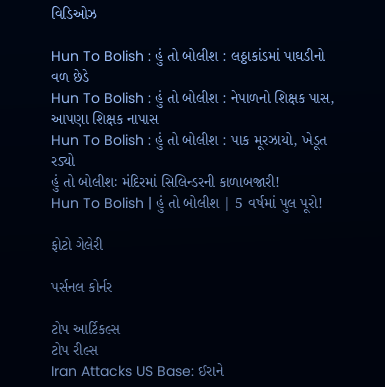વિડિઓઝ

Hun To Bolish : હું તો બોલીશ : લઠ્ઠાકાંડમાં પાઘડીનો વળ છેડે
Hun To Bolish : હું તો બોલીશ : નેપાળનો શિક્ષક પાસ, આપણા શિક્ષક નાપાસ
Hun To Bolish : હું તો બોલીશ : પાક મૂરઝાયો, ખેડૂત રડ્યો
હું તો બોલીશઃ મંદિરમાં સિલિન્ડરની કાળાબજારી!
Hun To Bolish | હું તો બોલીશ | 5 વર્ષમાં પુલ પૂરો!

ફોટો ગેલેરી

પર્સનલ કોર્નર

ટોપ આર્ટિકલ્સ
ટોપ રીલ્સ
Iran Attacks US Base: ઈરાને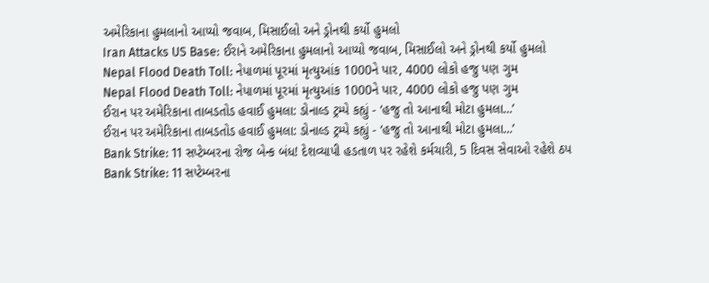અમેરિકાના હુમલાનો આપ્યો જવાબ, મિસાઈલો અને ડ્રોનથી કર્યો હુમલો
Iran Attacks US Base: ઈરાને અમેરિકાના હુમલાનો આપ્યો જવાબ, મિસાઈલો અને ડ્રોનથી કર્યો હુમલો
Nepal Flood Death Toll: નેપાળમાં પૂરમાં મૃત્યુઆંક 1000ને પાર, 4000 લોકો હજુ પણ ગુમ
Nepal Flood Death Toll: નેપાળમાં પૂરમાં મૃત્યુઆંક 1000ને પાર, 4000 લોકો હજુ પણ ગુમ
ઈરાન પર અમેરિકાના તાબડતોડ હવાઈ હુમલા: ડોનાલ્ડ ટ્રમ્પે કહ્યું - ‘હજુ તો આનાથી મોટા હુમલા...’
ઈરાન પર અમેરિકાના તાબડતોડ હવાઈ હુમલા: ડોનાલ્ડ ટ્રમ્પે કહ્યું - ‘હજુ તો આનાથી મોટા હુમલા...’
Bank Strike: 11 સપ્ટેમ્બરના રોજ બેન્ક બંધ! દેશવ્યાપી હડતાળ પર રહેશે કર્મચારી, 5 દિવસ સેવાઓ રહેશે ઠપ
Bank Strike: 11 સપ્ટેમ્બરના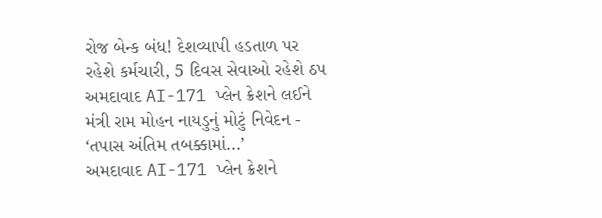રોજ બેન્ક બંધ! દેશવ્યાપી હડતાળ પર રહેશે કર્મચારી, 5 દિવસ સેવાઓ રહેશે ઠપ
અમદાવાદ AI-171 પ્લેન ક્રેશને લઈને મંત્રી રામ મોહન નાયડુનું મોટું નિવેદન - ‘તપાસ અંતિમ તબક્કામાં...’
અમદાવાદ AI-171 પ્લેન ક્રેશને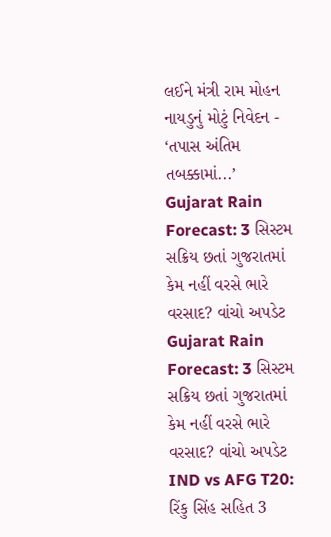લઈને મંત્રી રામ મોહન નાયડુનું મોટું નિવેદન - ‘તપાસ અંતિમ તબક્કામાં...’
Gujarat Rain Forecast: 3 સિસ્ટમ સક્રિય છતાં ગુજરાતમાં કેમ નહીં વરસે ભારે વરસાદ? વાંચો અપડેટ
Gujarat Rain Forecast: 3 સિસ્ટમ સક્રિય છતાં ગુજરાતમાં કેમ નહીં વરસે ભારે વરસાદ? વાંચો અપડેટ
IND vs AFG T20: રિંકુ સિંહ સહિત 3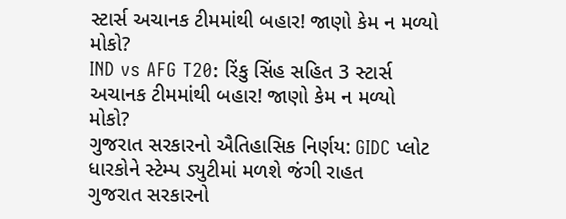સ્ટાર્સ અચાનક ટીમમાંથી બહાર! જાણો કેમ ન મળ્યો મોકો?
IND vs AFG T20: રિંકુ સિંહ સહિત 3 સ્ટાર્સ અચાનક ટીમમાંથી બહાર! જાણો કેમ ન મળ્યો મોકો?
ગુજરાત સરકારનો ઐતિહાસિક નિર્ણય: GIDC પ્લોટ ધારકોને સ્ટેમ્પ ડ્યુટીમાં મળશે જંગી રાહત
ગુજરાત સરકારનો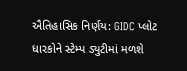ઐતિહાસિક નિર્ણય: GIDC પ્લોટ ધારકોને સ્ટેમ્પ ડ્યુટીમાં મળશે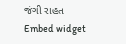જંગી રાહત
Embed widget